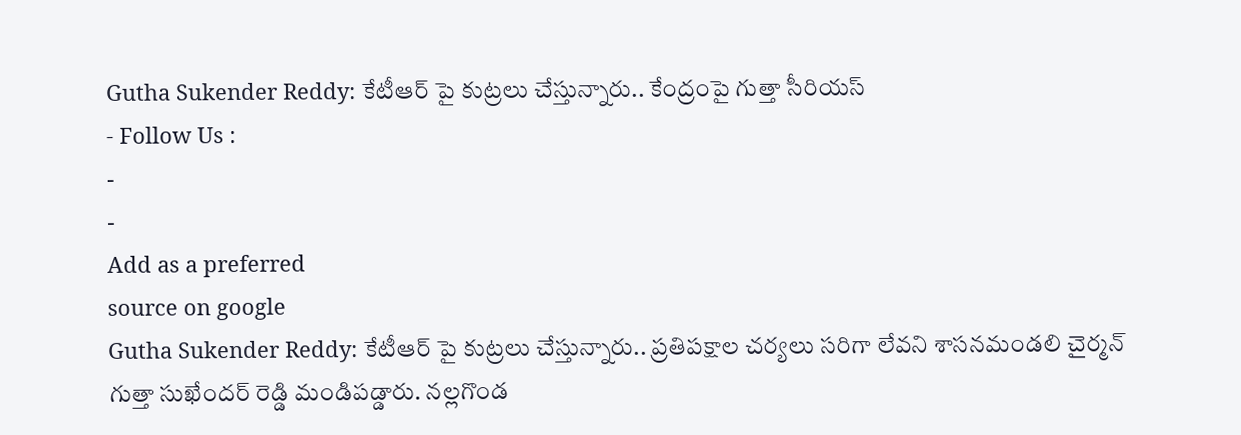Gutha Sukender Reddy: కేటీఆర్ పై కుట్రలు చేస్తున్నారు.. కేంద్రంపై గుత్తా సీరియస్
- Follow Us :
-
-
Add as a preferred
source on google
Gutha Sukender Reddy: కేటీఆర్ పై కుట్రలు చేస్తున్నారు.. ప్రతిపక్షాల చర్యలు సరిగా లేవని శాసనమండలి చైర్మన్ గుత్తా సుఖేందర్ రెడ్డి మండిపడ్డారు. నల్లగొండ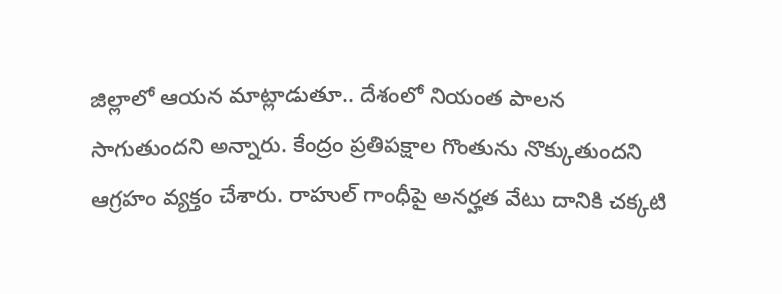జిల్లాలో ఆయన మాట్లాడుతూ.. దేశంలో నియంత పాలన సాగుతుందని అన్నారు. కేంద్రం ప్రతిపక్షాల గొంతును నొక్కుతుందని ఆగ్రహం వ్యక్తం చేశారు. రాహుల్ గాంధీపై అనర్హత వేటు దానికి చక్కటి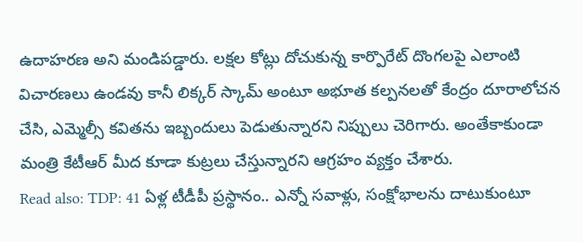ఉదాహరణ అని మండిపడ్డారు. లక్షల కోట్లు దోచుకున్న కార్పొరేట్ దొంగలపై ఎలాంటి విచారణలు ఉండవు కానీ లిక్కర్ స్కామ్ అంటూ అభూత కల్పనలతో కేంద్రం దూరాలోచన చేసి, ఎమ్మెల్సీ కవితను ఇబ్బందులు పెడుతున్నారని నిప్పులు చెరిగారు. అంతేకాకుండా మంత్రి కేటీఆర్ మీద కూడా కుట్రలు చేస్తున్నారని ఆగ్రహం వ్యక్తం చేశారు.
Read also: TDP: 41 ఏళ్ల టీడీపీ ప్రస్థానం.. ఎన్నో సవాళ్లు, సంక్షోభాలను దాటుకుంటూ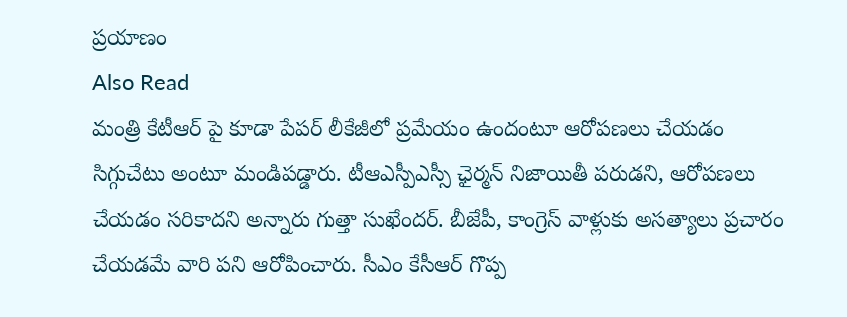ప్రయాణం
Also Read
మంత్రి కేటీఆర్ పై కూడా పేపర్ లీకేజీలో ప్రమేయం ఉందంటూ ఆరోపణలు చేయడం సిగ్గుచేటు అంటూ మండిపడ్డారు. టీఆఎస్పీఎస్సీ ఛైర్మన్ నిజాయితీ పరుడని, ఆరోపణలు చేయడం సరికాదని అన్నారు గుత్తా సుఖేందర్. బీజేపీ, కాంగ్రెస్ వాళ్లుకు అసత్యాలు ప్రచారం చేయడమే వారి పని ఆరోపించారు. సీఎం కేసీఆర్ గొప్ప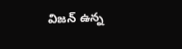విజన్ ఉన్న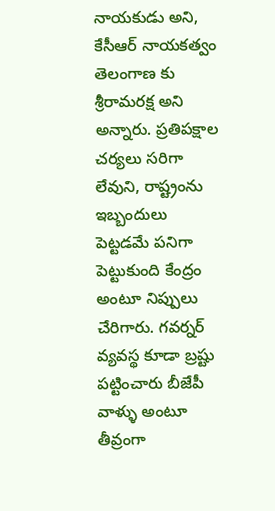నాయకుడు అని, కేసీఆర్ నాయకత్వం తెలంగాణ కు శ్రీరామరక్ష అని అన్నారు. ప్రతిపక్షాల చర్యలు సరిగా లేవుని, రాష్ట్రంను ఇబ్బందులు పెట్టడమే పనిగా పెట్టుకుంది కేంద్రం అంటూ నిప్పులు చేరిగారు. గవర్నర్ వ్యవస్థ కూడా బ్రష్టు పట్టించారు బీజేపీ వాళ్ళు అంటూ తీవ్రంగా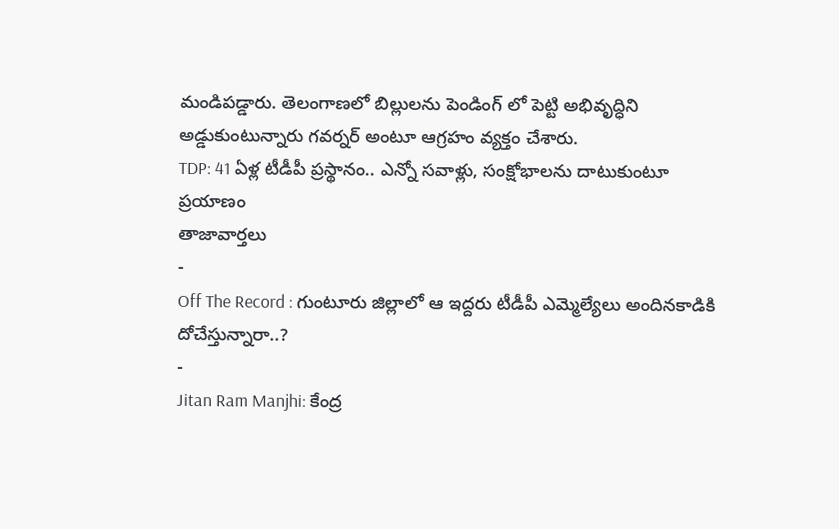మండిపడ్డారు. తెలంగాణలో బిల్లులను పెండింగ్ లో పెట్టి అభివృద్ధిని అడ్డుకుంటున్నారు గవర్నర్ అంటూ ఆగ్రహం వ్యక్తం చేశారు.
TDP: 41 ఏళ్ల టీడీపీ ప్రస్థానం.. ఎన్నో సవాళ్లు, సంక్షోభాలను దాటుకుంటూ ప్రయాణం
తాజావార్తలు
-
Off The Record : గుంటూరు జిల్లాలో ఆ ఇద్దరు టీడీపీ ఎమ్మెల్యేలు అందినకాడికి దోచేస్తున్నారా..?
-
Jitan Ram Manjhi: కేంద్ర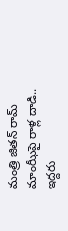మంత్రి జితన్ రామ్ మాంఝీపై రాళ్ల దాడి.. ఇద్దరు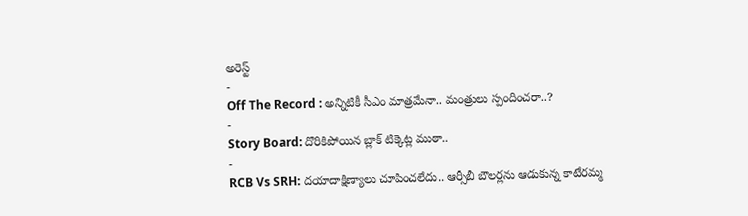అరెస్ట్
-
Off The Record : అన్నిటికీ సీఎం మాత్రమేనా.. మంత్రులు స్పందించరా..?
-
Story Board: దొరికిపోయిన బ్లాక్ టిక్కెట్ల ముఠా..
-
RCB Vs SRH: దయాదాక్షిణ్యాలు చూపించలేదు.. ఆర్సీబీ బౌలర్లను ఆడుకున్న కాటేరమ్మ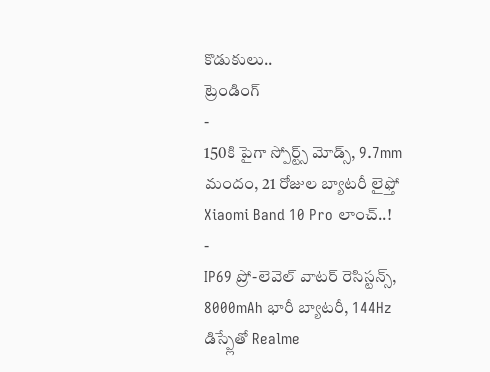కొడుకులు..
ట్రెండింగ్
-
150కి పైగా స్పోర్ట్స్ మోడ్స్, 9.7mm మందం, 21 రోజుల బ్యాటరీ లైఫ్తో Xiaomi Band 10 Pro లాంచ్..!
-
IP69 ప్రో-లెవెల్ వాటర్ రెసిస్టన్స్, 8000mAh భారీ బ్యాటరీ, 144Hz డిస్ప్లేతో Realme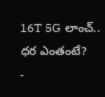16T 5G లాంచ్.. ధర ఎంతంటే?
-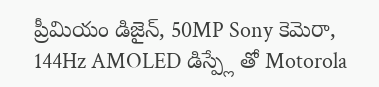ప్రీమియం డిజైన్, 50MP Sony కెమెరా, 144Hz AMOLED డిస్ప్లే తో Motorola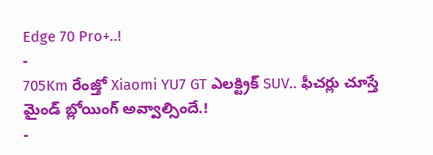Edge 70 Pro+..!
-
705Km రేంజ్తో Xiaomi YU7 GT ఎలక్ట్రిక్ SUV.. ఫీచర్లు చూస్తే మైండ్ బ్లోయింగ్ అవ్వాల్సిందే.!
-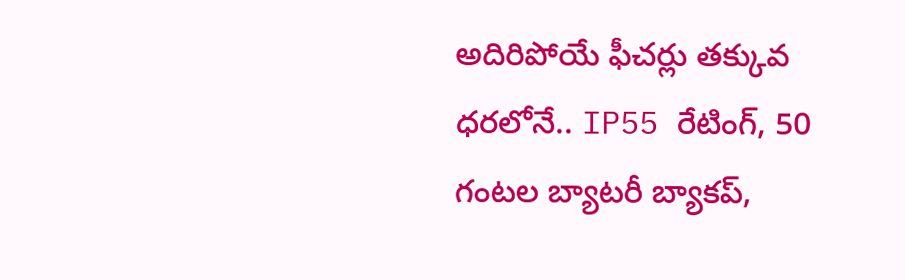అదిరిపోయే ఫీచర్లు తక్కువ ధరలోనే.. IP55 రేటింగ్, 50 గంటల బ్యాటరీ బ్యాకప్,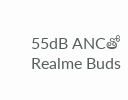55dB ANCతో Realme Buds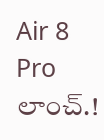Air 8 Pro లాంచ్.!